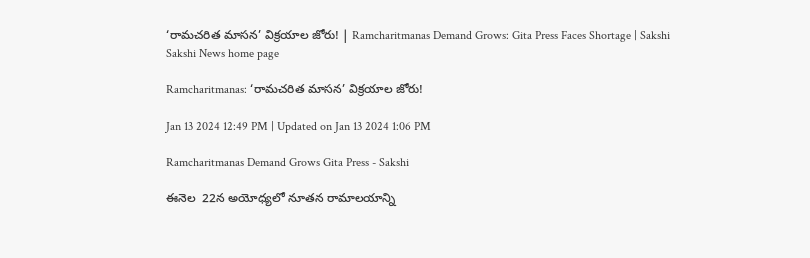‘రామచరిత మాసన’ విక్రయాల జోరు! | Ramcharitmanas Demand Grows: Gita Press Faces Shortage | Sakshi
Sakshi News home page

Ramcharitmanas: ‘రామచరిత మాసన’ విక్రయాల జోరు!

Jan 13 2024 12:49 PM | Updated on Jan 13 2024 1:06 PM

Ramcharitmanas Demand Grows Gita Press - Sakshi

ఈనెల  22న అయోధ్యలో నూతన రామాలయాన్ని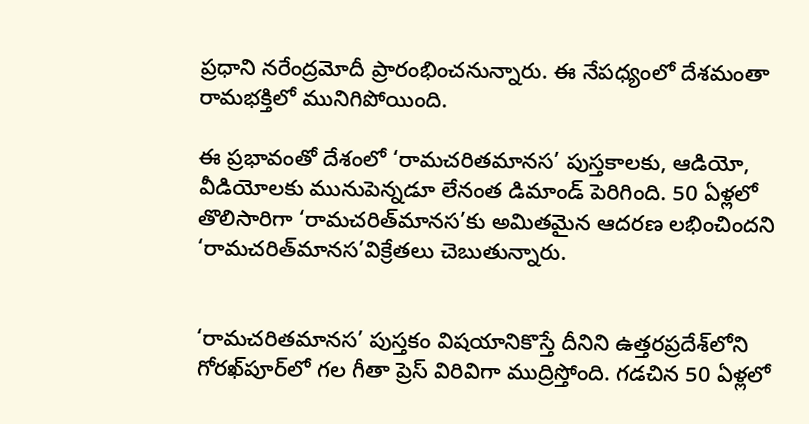ప్రధాని నరేంద్రమోదీ ప్రారంభించనున్నారు. ఈ నేపధ్యంలో దేశమంతా రామభక్తిలో మునిగిపోయింది.

ఈ ప్రభావంతో దేశంలో ‘రామచరితమానస’ పుస్తకాలకు, ఆడియో, వీడియోలకు మునుపెన్నడూ లేనంత డిమాండ్‌ పెరిగింది. 50 ఏళ్లలో తొలిసారిగా ‘రామచరిత్‌మానస’కు అమితమైన ఆదరణ లభించిందని ‘రామచరిత్‌మానస’విక్రేతలు చెబుతున్నారు.


‘రామచరితమానస’ పుస్తకం విషయానికొస్తే దీనిని ఉత్తరప్రదేశ్‌లోని గోరఖ్‌పూర్‌లో గల గీతా ప్రెస్ విరివిగా ముద్రిస్తోంది. గడచిన 50 ఏళ్లలో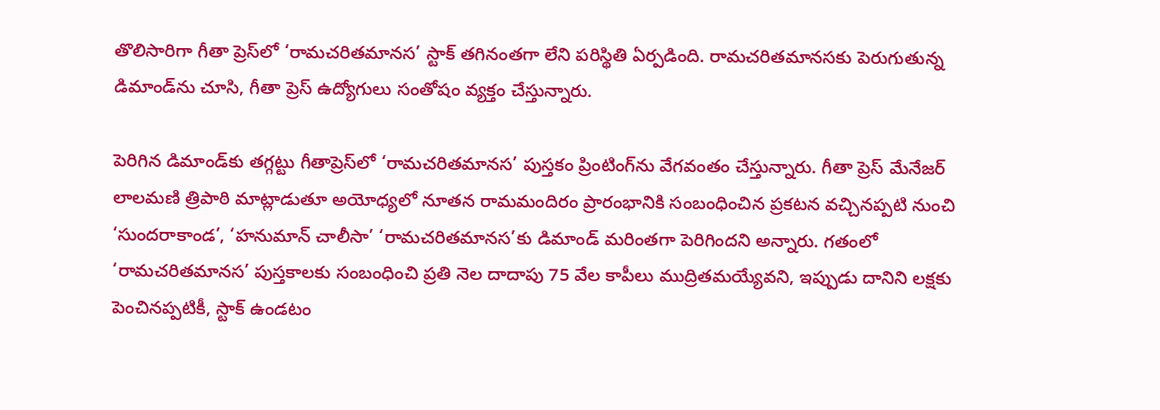తొలిసారిగా గీతా ప్రెస్‌లో ‘రామచరితమానస’ స్టాక్‌ తగినంతగా లేని పరిస్థితి ఏర్పడింది. రామచరితమానసకు పెరుగుతున్న డిమాండ్‌ను చూసి, గీతా ప్రెస్ ఉద్యోగులు సంతోషం వ్యక్తం చేస్తున్నారు.

పెరిగిన డిమాండ్‌కు తగ్గట్టు గీతాప్రెస్‌లో ‘రామచరితమానస’ పుస్తకం ప్రింటింగ్‌ను వేగవంతం చేస్తున్నారు. గీతా ప్రెస్ మేనేజర్ లాలమణి త్రిపాఠి మాట్లాడుతూ అయోధ్యలో నూతన రామమందిరం ‍ప్రారంభానికి సంబంధించిన ప్రకటన వచ్చినప్పటి నుంచి ‘సుందరాకాండ’, ‘హనుమాన్ చాలీసా’ ‘రామచరితమానస’కు డిమాండ్ మరింతగా పెరిగిందని అన్నారు. గతంలో ‘రామచరితమానస’ పుస్తకాలకు సంబంధించి ప్రతి నెల దాదాపు 75 వేల కాపీలు ముద్రితమయ్యేవని, ఇప్పుడు దానిని లక్షకు పెంచినప్పటికీ, స్టాక్‌ ఉండటం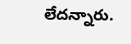లేదన్నారు.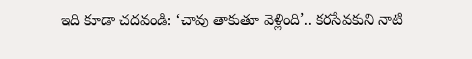ఇది కూడా చదవండి: ‘చావు తాకుతూ వెళ్లింది’.. కరసేవకుని నాటి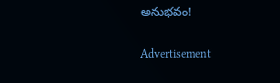అనుభవం!

Advertisement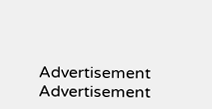Advertisement
Advertisement